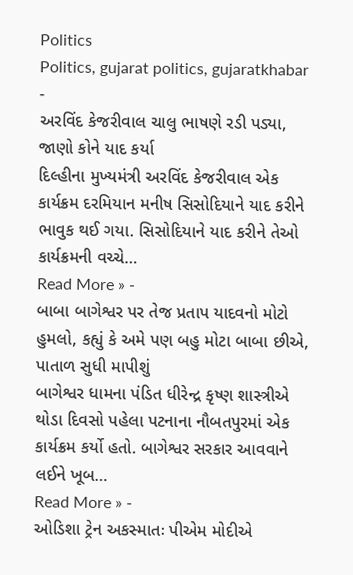Politics
Politics, gujarat politics, gujaratkhabar
-
અરવિંદ કેજરીવાલ ચાલુ ભાષણે રડી પડ્યા, જાણો કોને યાદ કર્યા
દિલ્હીના મુખ્યમંત્રી અરવિંદ કેજરીવાલ એક કાર્યક્રમ દરમિયાન મનીષ સિસોદિયાને યાદ કરીને ભાવુક થઈ ગયા. સિસોદિયાને યાદ કરીને તેઓ કાર્યક્રમની વચ્ચે…
Read More » -
બાબા બાગેશ્વર પર તેજ પ્રતાપ યાદવનો મોટો હુમલો, કહ્યું કે અમે પણ બહુ મોટા બાબા છીએ, પાતાળ સુધી માપીશું
બાગેશ્વર ધામના પંડિત ધીરેન્દ્ર કૃષ્ણ શાસ્ત્રીએ થોડા દિવસો પહેલા પટનાના નૌબતપુરમાં એક કાર્યક્રમ કર્યો હતો. બાગેશ્વર સરકાર આવવાને લઈને ખૂબ…
Read More » -
ઓડિશા ટ્રેન અકસ્માતઃ પીએમ મોદીએ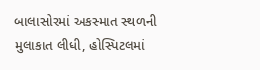બાલાસોરમાં અકસ્માત સ્થળની મુલાકાત લીધી, હોસ્પિટલમાં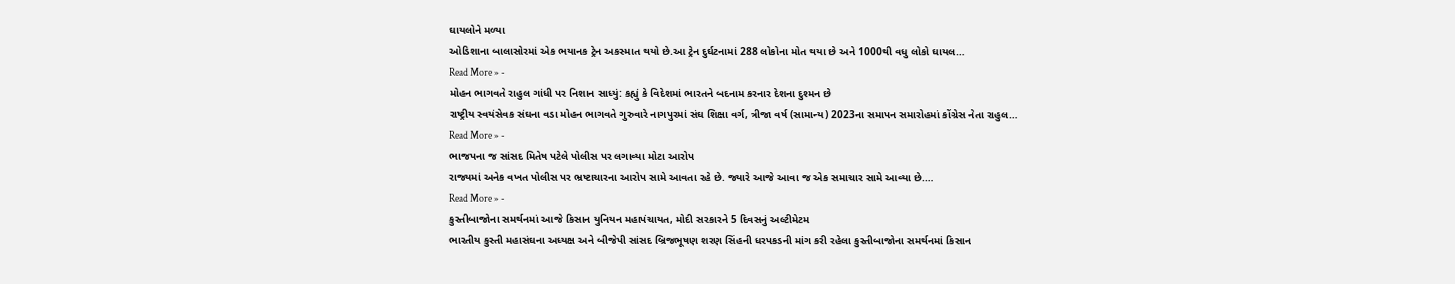ઘાયલોને મળ્યા
ઓડિશાના બાલાસોરમાં એક ભયાનક ટ્રેન અકસ્માત થયો છે.આ ટ્રેન દુર્ઘટનામાં 288 લોકોના મોત થયા છે અને 1000થી વધુ લોકો ઘાયલ…
Read More » -
મોહન ભાગવતે રાહુલ ગાંધી પર નિશાન સાધ્યું: કહ્યું કે વિદેશમાં ભારતને બદનામ કરનાર દેશના દુશ્મન છે
રાષ્ટ્રીય સ્વયંસેવક સંઘના વડા મોહન ભાગવતે ગુરુવારે નાગપુરમાં સંઘ શિક્ષા વર્ગ, ત્રીજા વર્ષ (સામાન્ય) 2023ના સમાપન સમારોહમાં કોંગ્રેસ નેતા રાહુલ…
Read More » -
ભાજપના જ સાંસદ મિતેષ પટેલે પોલીસ પર લગાવ્યા મોટા આરોપ
રાજ્યમાં અનેક વખત પોલીસ પર ભ્રષ્ટાચારના આરોપ સામે આવતા રહે છે. જ્યારે આજે આવા જ એક સમાચાર સામે આવ્યા છે.…
Read More » -
કુસ્તીબાજોના સમર્થનમાં આજે કિસાન યુનિયન મહાપંચાયત, મોદી સરકારને 5 દિવસનું અલ્ટીમેટમ
ભારતીય કુસ્તી મહાસંઘના અધ્યક્ષ અને બીજેપી સાંસદ બ્રિજભૂષણ શરણ સિંહની ધરપકડની માંગ કરી રહેલા કુસ્તીબાજોના સમર્થનમાં કિસાન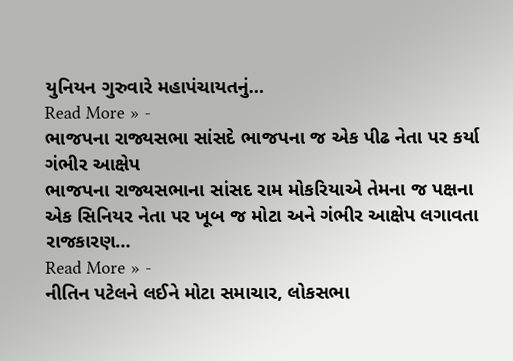યુનિયન ગુરુવારે મહાપંચાયતનું…
Read More » -
ભાજપના રાજ્યસભા સાંસદે ભાજપના જ એક પીઢ નેતા પર કર્યા ગંભીર આક્ષેપ
ભાજપના રાજ્યસભાના સાંસદ રામ મોકરિયાએ તેમના જ પક્ષના એક સિનિયર નેતા પર ખૂબ જ મોટા અને ગંભીર આક્ષેપ લગાવતા રાજકારણ…
Read More » -
નીતિન પટેલને લઈને મોટા સમાચાર, લોકસભા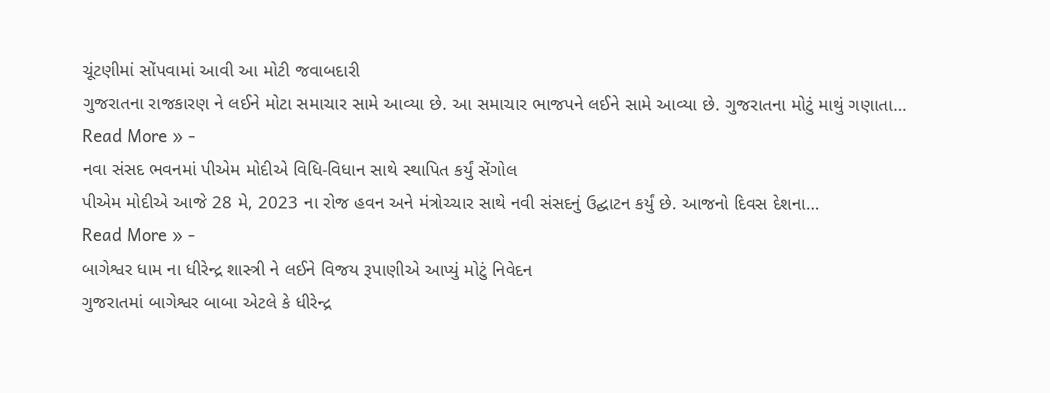ચૂંટણીમાં સોંપવામાં આવી આ મોટી જવાબદારી
ગુજરાતના રાજકારણ ને લઈને મોટા સમાચાર સામે આવ્યા છે. આ સમાચાર ભાજપને લઈને સામે આવ્યા છે. ગુજરાતના મોટું માથું ગણાતા…
Read More » -
નવા સંસદ ભવનમાં પીએમ મોદીએ વિધિ-વિધાન સાથે સ્થાપિત કર્યું સેંગોલ
પીએમ મોદીએ આજે 28 મે, 2023 ના રોજ હવન અને મંત્રોચ્ચાર સાથે નવી સંસદનું ઉદ્ઘાટન કર્યું છે. આજનો દિવસ દેશના…
Read More » -
બાગેશ્વર ધામ ના ધીરેન્દ્ર શાસ્ત્રી ને લઈને વિજય રૂપાણીએ આપ્યું મોટું નિવેદન
ગુજરાતમાં બાગેશ્વર બાબા એટલે કે ધીરેન્દ્ર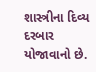શાસ્ત્રીના દિવ્ય દરબાર યોજાવાનો છે.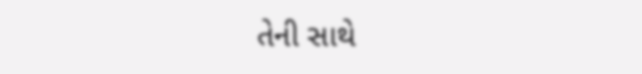તેની સાથે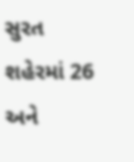સુરત શહેરમાં 26 અને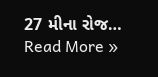27 મીના રોજ…
Read More »